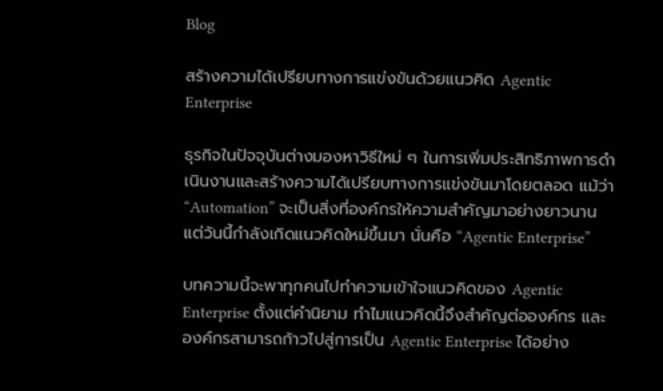Blog

สร้างความได้เปรียบทางการแข่งขันด้วยแนวคิด Agentic Enterprise

ธุรกิจในปัจจุบันต่างมองหาวิธีใหม่ ๆ ในการเพิ่มประสิทธิภาพการดำเนินงานและสร้างความได้เปรียบทางการแข่งขันมาโดยตลอด แม้ว่า “Automation” จะเป็นสิ่งที่องค์กรให้ความสำคัญมาอย่างยาวนาน แต่วันนี้กำลังเกิดแนวคิดใหม่ขึ้นมา นั่นคือ “Agentic Enterprise”

บทความนี้จะพาทุกคนไปทำความเข้าใจแนวคิดของ Agentic Enterprise ตั้งแต่คำนิยาม ทำไมแนวคิดนี้จึงสำคัญต่อองค์กร และองค์กรสามารถก้าวไปสู่การเป็น Agentic Enterprise ได้อย่าง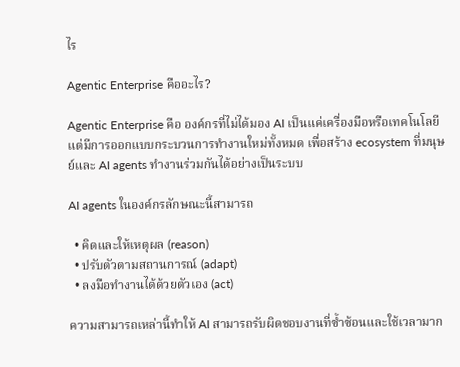ไร

Agentic Enterprise คืออะไร?

Agentic Enterprise คือ องค์กรที่ไม่ได้มอง AI เป็นแค่เครื่องมือหรือเทคโนโลยี แต่มีการออกแบบกระบวนการทำงานใหม่ทั้งหมด เพื่อสร้าง ecosystem ที่มนุษย์และ AI agents ทำงานร่วมกันได้อย่างเป็นระบบ

AI agents ในองค์กรลักษณะนี้สามารถ

  • คิดและให้เหตุผล (reason)
  • ปรับตัวตามสถานการณ์ (adapt)
  • ลงมือทำงานได้ด้วยตัวเอง (act)

ความสามารถเหล่านี้ทำให้ AI สามารถรับผิดชอบงานที่ซ้ำซ้อนและใช้เวลามาก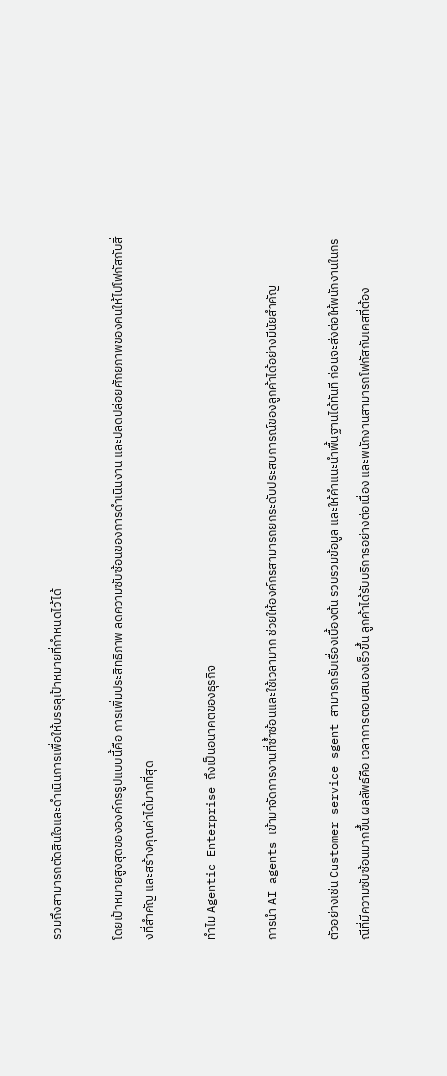รวมถึงสามารถตัดสินใจและดำเนินการเพื่อให้บรรลุเป้าหมายที่กำหนดไว้ได้

โดยเป้าหมายสูงสุดขององค์กรรูปแบบนี้คือ การเพิ่มประสิทธิภาพ ลดความซับซ้อนของการดำเนินงาน และปลดปล่อยศักยภาพของคนให้ไปโฟกัสกับสิ่งที่สำคัญ และสร้างคุณค่าได้มากที่สุด

ทำไม Agentic Enterprise ถึงเป็นอนาคตของธุรกิจ

การนำ AI agents เข้ามาจัดการงานที่ซ้ำซ้อนและใช้เวลามาก ช่วยให้องค์กรสามารถยกระดับประสบการณ์ของลูกค้าได้อย่างมีนัยสำคัญ

ตัวอย่างเช่น Customer service sgent สามารถรับเรื่องเบื้องต้น รวบรวมข้อมูล และให้คำแนะนำพื้นฐานได้ทันที ก่อนจะส่งต่อให้พนักงานในกรณีที่มีความซับซ้อนมากขึ้น ผลลัพธ์คือ เวลาการตอบสนองเร็วขึ้น ลูกค้าได้รับบริการอย่างต่อเนื่อง และพนักงานสามารถโฟกัสกับเคสที่ต้อง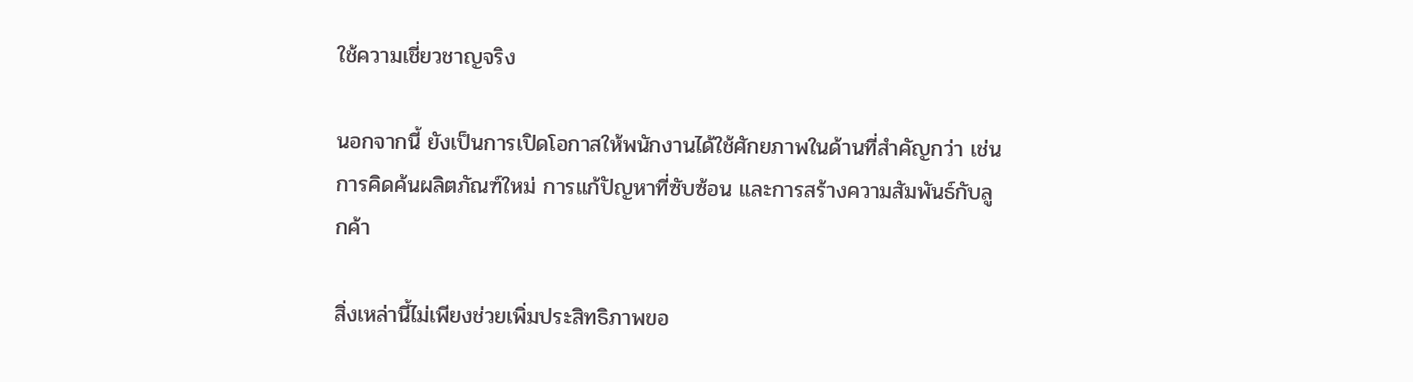ใช้ความเชี่ยวชาญจริง

นอกจากนี้ ยังเป็นการเปิดโอกาสให้พนักงานได้ใช้ศักยภาพในด้านที่สำคัญกว่า เช่น การคิดค้นผลิตภัณฑ์ใหม่ การแก้ปัญหาที่ซับซ้อน และการสร้างความสัมพันธ์กับลูกค้า

สิ่งเหล่านี้ไม่เพียงช่วยเพิ่มประสิทธิภาพขอ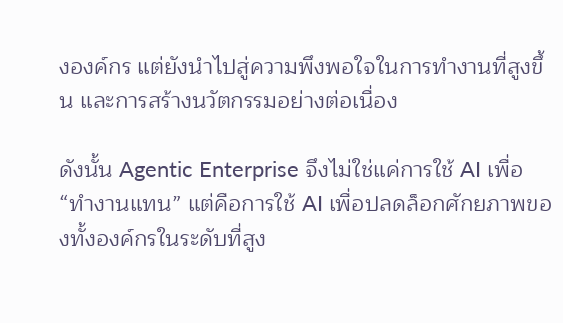งองค์กร แต่ยังนำไปสู่ความพึงพอใจในการทำงานที่สูงขึ้น และการสร้างนวัตกรรมอย่างต่อเนื่อง

ดังนั้น Agentic Enterprise จึงไม่ใช่แค่การใช้ AI เพื่อ “ทำงานแทน” แต่คือการใช้ AI เพื่อปลดล็อกศักยภาพของทั้งองค์กรในระดับที่สูง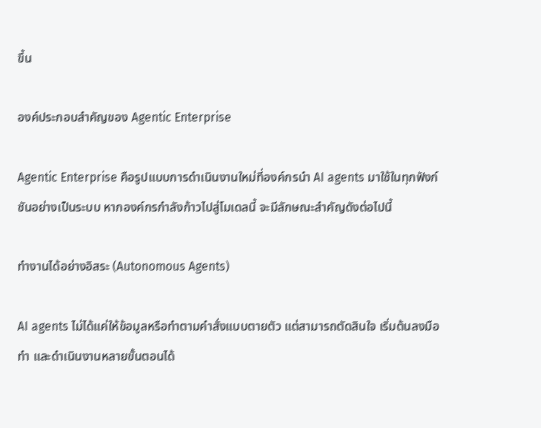ขึ้น

องค์ประกอบสำคัญของ Agentic Enterprise

Agentic Enterprise คือรูปแบบการดำเนินงานใหม่ที่องค์กรนำ AI agents มาใช้ในทุกฟังก์ชันอย่างเป็นระบบ หากองค์กรกำลังก้าวไปสู่โมเดลนี้ จะมีลักษณะสำคัญดังต่อไปนี้

ทำงานได้อย่างอิสระ (Autonomous Agents)

AI agents ไม่ได้แค่ให้ข้อมูลหรือทำตามคำสั่งแบบตายตัว แต่สามารถตัดสินใจ เริ่มต้นลงมือทำ และดำเนินงานหลายขั้นตอนได้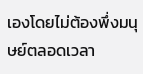เองโดยไม่ต้องพึ่งมนุษย์ตลอดเวลา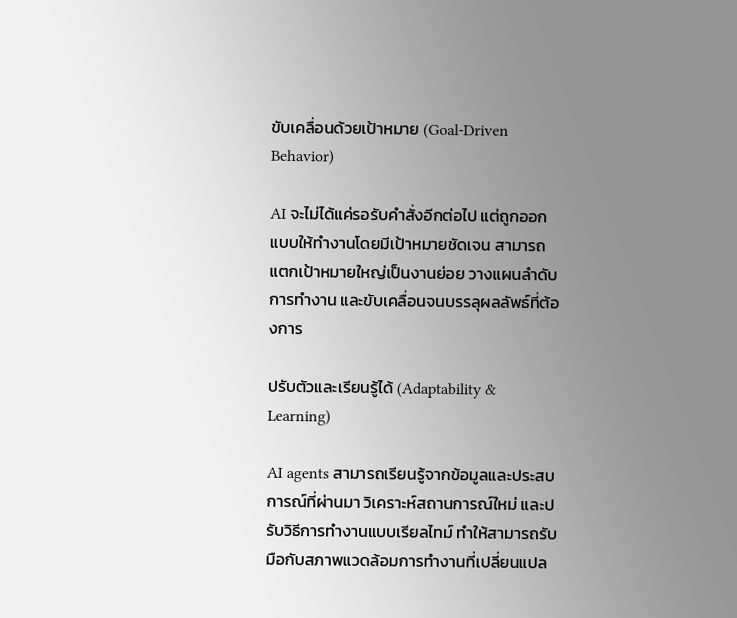ขับเคลื่อนด้วยเป้าหมาย (Goal-Driven Behavior)

AI จะไม่ได้แค่รอรับคำสั่งอีกต่อไป แต่ถูกออกแบบให้ทำงานโดยมีเป้าหมายชัดเจน สามารถแตกเป้าหมายใหญ่เป็นงานย่อย วางแผนลำดับการทำงาน และขับเคลื่อนจนบรรลุผลลัพธ์ที่ต้องการ

ปรับตัวและเรียนรู้ได้ (Adaptability & Learning)

AI agents สามารถเรียนรู้จากข้อมูลและประสบการณ์ที่ผ่านมา วิเคราะห์สถานการณ์ใหม่ และปรับวิธีการทำงานแบบเรียลไทม์ ทำให้สามารถรับมือกับสภาพแวดล้อมการทำงานที่เปลี่ยนแปล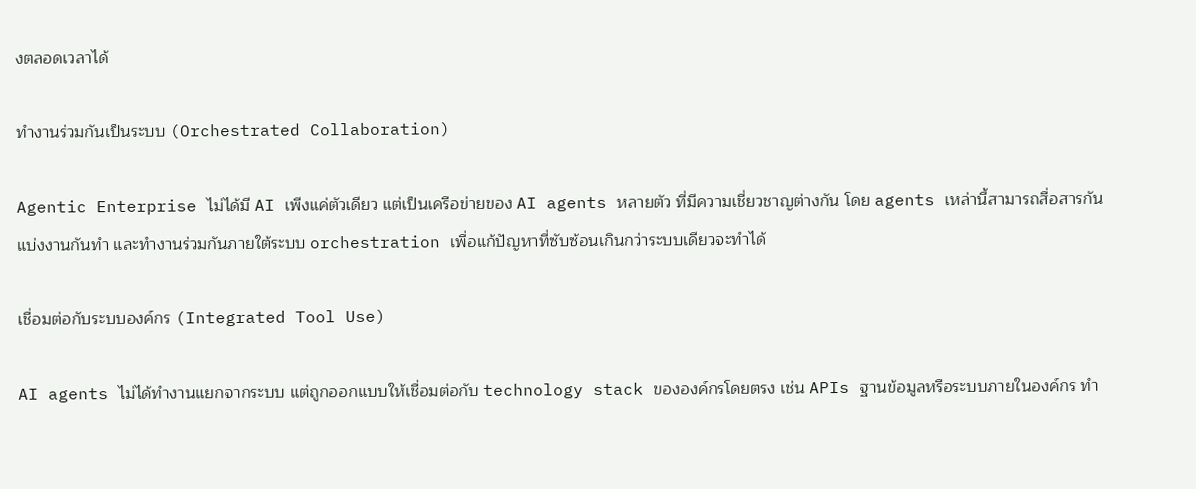งตลอดเวลาได้

ทำงานร่วมกันเป็นระบบ (Orchestrated Collaboration)

Agentic Enterprise ไม่ได้มี AI เพีงแค่ตัวเดียว แต่เป็นเครือข่ายของ AI agents หลายตัว ที่มีความเชี่ยวชาญต่างกัน โดย agents เหล่านี้สามารถสื่อสารกัน แบ่งงานกันทำ และทำงานร่วมกันภายใต้ระบบ orchestration เพื่อแก้ปัญหาที่ซับซ้อนเกินกว่าระบบเดียวจะทำได้

เชื่อมต่อกับระบบองค์กร (Integrated Tool Use)

AI agents ไม่ได้ทำงานแยกจากระบบ แต่ถูกออกแบบให้เชื่อมต่อกับ technology stack ขององค์กรโดยตรง เช่น APIs ฐานข้อมูลหรือระบบภายในองค์กร ทำ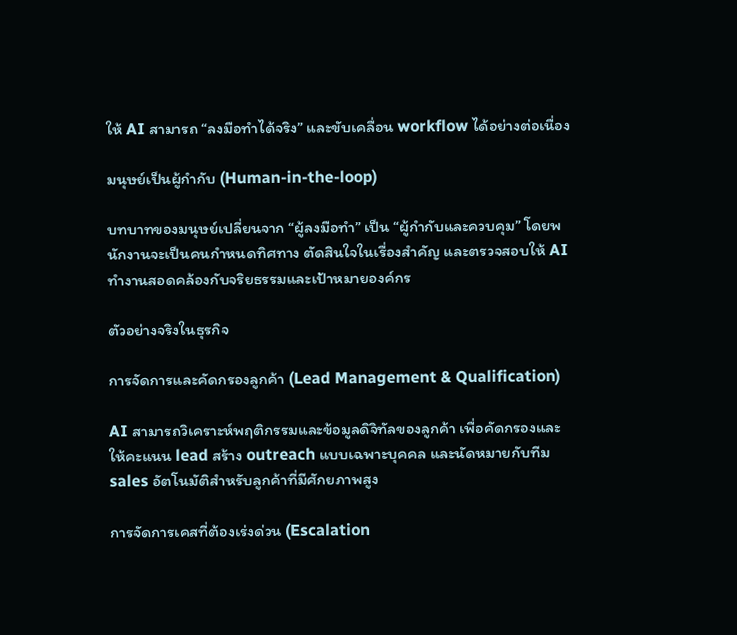ให้ AI สามารถ “ลงมือทำได้จริง” และขับเคลื่อน workflow ได้อย่างต่อเนื่อง

มนุษย์เป็นผู้กำกับ (Human-in-the-loop)

บทบาทของมนุษย์เปลี่ยนจาก “ผู้ลงมือทำ” เป็น “ผู้กำกับและควบคุม” โดยพนักงานจะเป็นคนกำหนดทิศทาง ตัดสินใจในเรื่องสำคัญ และตรวจสอบให้ AI ทำงานสอดคล้องกับจริยธรรมและเป้าหมายองค์กร

ตัวอย่างจริงในธุรกิจ

การจัดการและคัดกรองลูกค้า (Lead Management & Qualification)

AI สามารถวิเคราะห์พฤติกรรมและข้อมูลดิจิทัลของลูกค้า เพื่อคัดกรองและให้คะแนน lead สร้าง outreach แบบเฉพาะบุคคล และนัดหมายกับทีม sales อัตโนมัติสำหรับลูกค้าที่มีศักยภาพสูง

การจัดการเคสที่ต้องเร่งด่วน (Escalation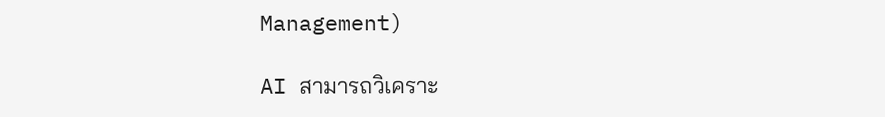Management)

AI สามารถวิเคราะ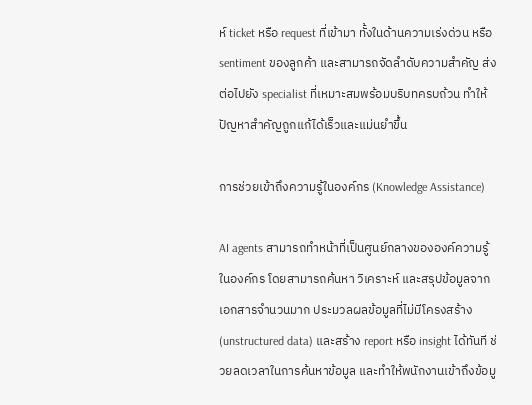ห์ ticket หรือ request ที่เข้ามา ทั้งในด้านความเร่งด่วน หรือ sentiment ของลูกค้า และสามารถจัดลำดับความสำคัญ ส่งต่อไปยัง specialist ที่เหมาะสมพร้อมบริบทครบถ้วน ทำให้ปัญหาสำคัญถูกแก้ได้เร็วและแม่นยำขึ้น

การช่วยเข้าถึงความรู้ในองค์กร (Knowledge Assistance)

AI agents สามารถทำหน้าที่เป็นศูนย์กลางขององค์ความรู้ในองค์กร โดยสามารถค้นหา วิเคราะห์ และสรุปข้อมูลจากเอกสารจำนวนมาก ประมวลผลข้อมูลที่ไม่มีโครงสร้าง (unstructured data) และสร้าง report หรือ insight ได้ทันที ช่วยลดเวลาในการค้นหาข้อมูล และทำให้พนักงานเข้าถึงข้อมู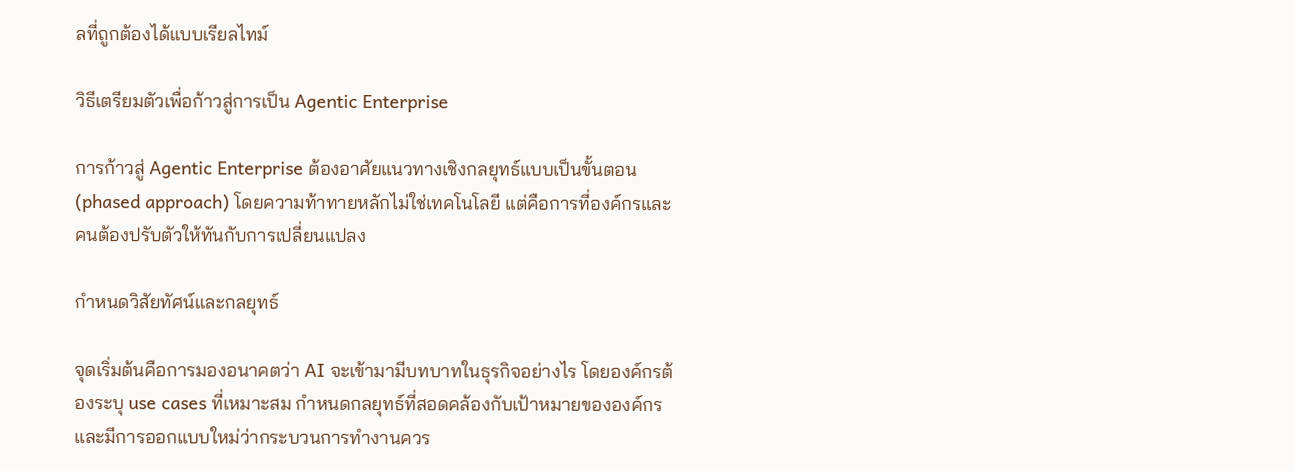ลที่ถูกต้องได้แบบเรียลไทม์

วิธีเตรียมตัวเพื่อก้าวสู่การเป็น Agentic Enterprise

การก้าวสู่ Agentic Enterprise ต้องอาศัยแนวทางเชิงกลยุทธ์แบบเป็นขั้นตอน (phased approach) โดยความท้าทายหลักไม่ใช่เทคโนโลยี แต่คือการที่องค์กรและคนต้องปรับตัวให้ทันกับการเปลี่ยนแปลง

กำหนดวิสัยทัศน์และกลยุทธ์

จุดเริ่มต้นคือการมองอนาคตว่า AI จะเข้ามามีบทบาทในธุรกิจอย่างไร โดยองค์กรต้องระบุ use cases ที่เหมาะสม กำหนดกลยุทธ์ที่สอดคล้องกับเป้าหมายขององค์กร และมีการออกแบบใหม่ว่ากระบวนการทำงานควร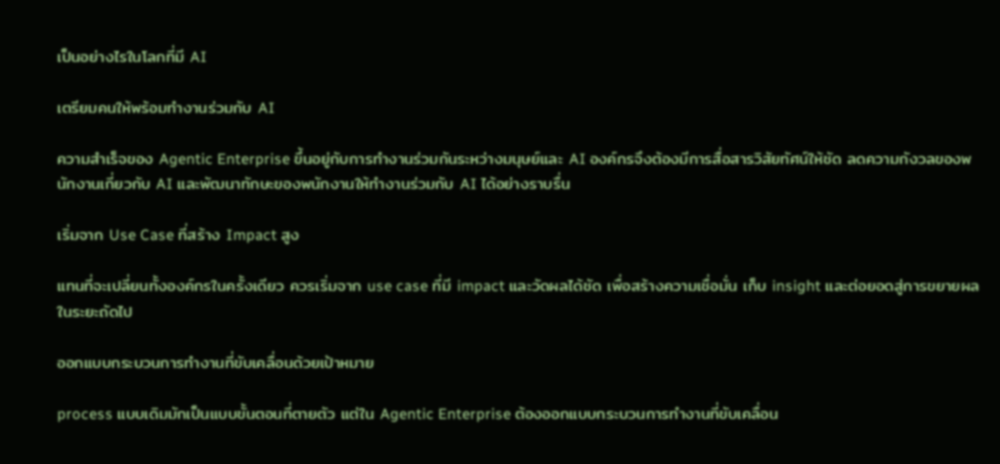เป็นอย่างไรในโลกที่มี AI

เตรียมคนให้พร้อมทำงานร่วมกับ AI

ความสำเร็จของ Agentic Enterprise ขึ้นอยู่กับการทำงานร่วมกันระหว่างมนุษย์และ AI องค์กรจึงต้องมีการสื่อสารวิสัยทัศน์ให้ชัด ลดความกังวลของพนักงานเกี่ยวกับ AI และพัฒนาทักษะของพนักงานให้ทำงานร่วมกับ AI ได้อย่างราบรื่น

เริ่มจาก Use Case ที่สร้าง Impact สูง

แทนที่จะเปลี่ยนทั้งองค์กรในครั้งเดียว ควรเริ่มจาก use case ที่มี impact และวัดผลได้ชัด เพื่อสร้างความเชื่อมั่น เก็บ insight และต่อยอดสู่การขยายผลในระยะถัดไป

ออกแบบกระบวนการทำงานที่ขับเคลื่อนด้วยเป้าหมาย

process แบบเดิมมักเป็นแบบขั้นตอนที่ตายตัว แต่ใน Agentic Enterprise ต้องออกแบบกระบวนการทำงานที่ขับเคลื่อน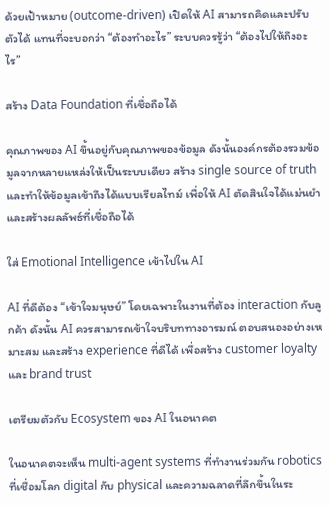ด้วยเป้าหมาย (outcome-driven) เปิดให้ AI สามารถคิดและปรับตัวได้ แทนที่จะบอกว่า “ต้องทำอะไร” ระบบควรรู้ว่า “ต้องไปให้ถึงอะไร”

สร้าง Data Foundation ที่เชื่อถือได้

คุณภาพของ AI ขึ้นอยู่กับคุณภาพของข้อมูล ดังนั้นองค์กรต้องรวมข้อมูลจากหลายแหล่งให้เป็นระบบเดียว สร้าง single source of truth และทำให้ข้อมูลเข้าถึงได้แบบเรียลไทม์ เพื่อให้ AI ตัดสินใจได้แม่นยำ และสร้างผลลัพธ์ที่เชื่อถือได้

ใส่ Emotional Intelligence เข้าไปใน AI

AI ที่ดีต้อง “เข้าใจมนุษย์” โดยเฉพาะในงานที่ต้อง interaction กับลูกค้า ดังนั้น AI ควรสามารถเข้าใจบริบททางอารมณ์ ตอบสนองอย่างเหมาะสม และสร้าง experience ที่ดีได้ เพื่อสร้าง customer loyalty และ brand trust

เตรียมตัวกับ Ecosystem ของ AI ในอนาคต

ในอนาคตจะเห็น multi-agent systems ที่ทำงานร่วมกัน robotics ที่เชื่อมโลก digital กับ physical และความฉลาดที่ลึกขึ้นในระ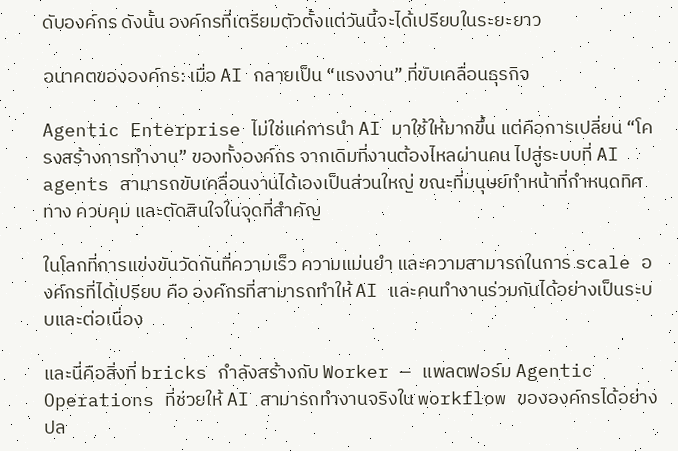ดับองค์กร ดังนั้น องค์กรที่เตรียมตัวตั้งแต่วันนี้จะได้เปรียบในระยะยาว

อนาคตขององค์กร: เมื่อ AI กลายเป็น “แรงงาน” ที่ขับเคลื่อนธุรกิจ

Agentic Enterprise ไม่ใช่แค่การนำ AI มาใช้ให้มากขึ้น แต่คือการเปลี่ยน “โครงสร้างการทำงาน” ของทั้งองค์กร จากเดิมที่งานต้องไหลผ่านคน ไปสู่ระบบที่ AI agents สามารถขับเคลื่อนงานได้เองเป็นส่วนใหญ่ ขณะที่มนุษย์ทำหน้าที่กำหนดทิศทาง ควบคุม และตัดสินใจในจุดที่สำคัญ

ในโลกที่การแข่งขันวัดกันที่ความเร็ว ความแม่นยำ และความสามารถในการ scale องค์กรที่ได้เปรียบ คือ องค์กรที่สามารถทำให้ AI และคนทำงานร่วมกันได้อย่างเป็นระบบและต่อเนื่อง

และนี่คือสิ่งที่ bricks กำลังสร้างกับ Worker — แพลตฟอร์ม Agentic Operations ที่ช่วยให้ AI สามารถทำงานจริงใน workflow ขององค์กรได้อย่างปล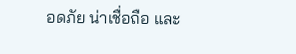อดภัย น่าเชื่อถือ และ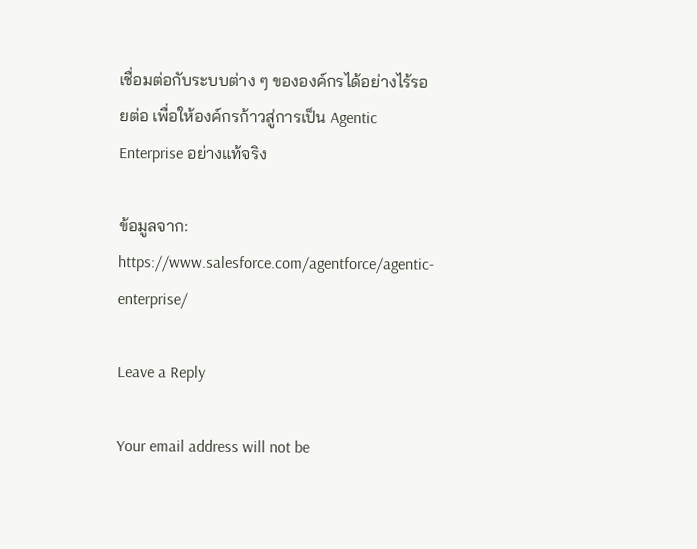เชื่อมต่อกับระบบต่าง ๆ ขององค์กรได้อย่างไร้รอยต่อ เพื่อให้องค์กรก้าวสู่การเป็น Agentic Enterprise อย่างแท้จริง

ข้อมูลจาก: https://www.salesforce.com/agentforce/agentic-enterprise/

Leave a Reply

Your email address will not be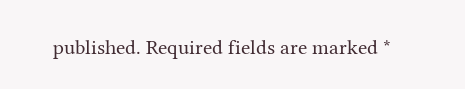published. Required fields are marked *